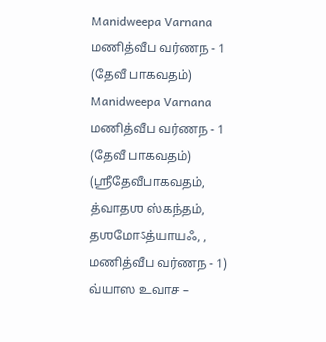Manidweepa Varnana
மணித்வீப வர்ணந - 1 (தேவீ பாகவதம்)
Manidweepa Varnana
மணித்வீப வர்ணந - 1 (தேவீ பாகவதம்)
(ஶ்ரீதேவீபாகவதம், த்வாதஶ ஸ்கந்தம், தஶமோऽத்யாயஃ, , மணித்வீப வர்ணந - 1)
வ்யாஸ உவாச –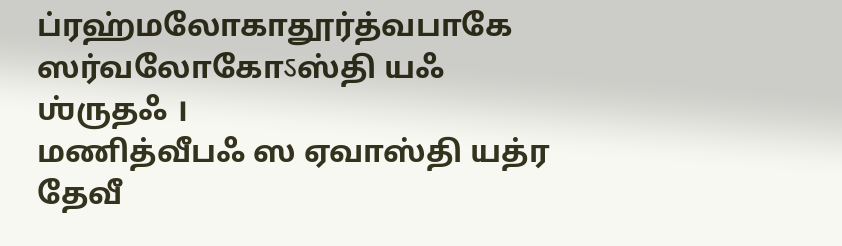ப்ரஹ்மலோகாதூர்த்வபாகே ஸர்வலோகோऽஸ்தி யஃ ஶ்ருதஃ ।
மணித்வீபஃ ஸ ஏவாஸ்தி யத்ர தேவீ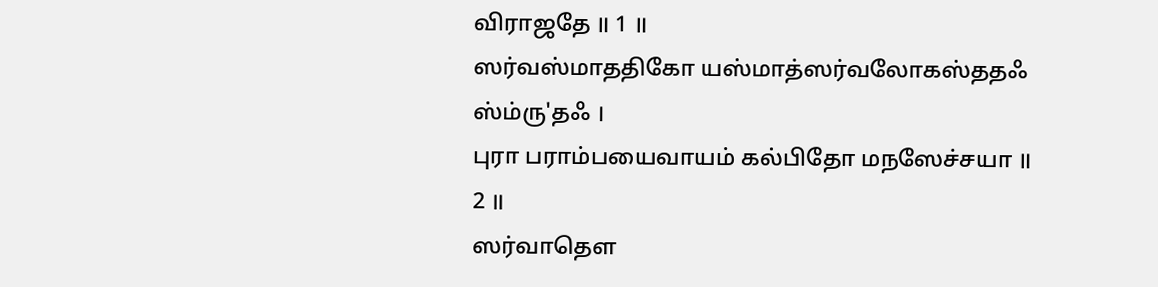விராஜதே ॥ 1 ॥
ஸர்வஸ்மாததிகோ யஸ்மாத்ஸர்வலோகஸ்ததஃ ஸ்ம்ரு'தஃ ।
புரா பராம்பயைவாயம் கல்பிதோ மநஸேச்சயா ॥ 2 ॥
ஸர்வாதௌ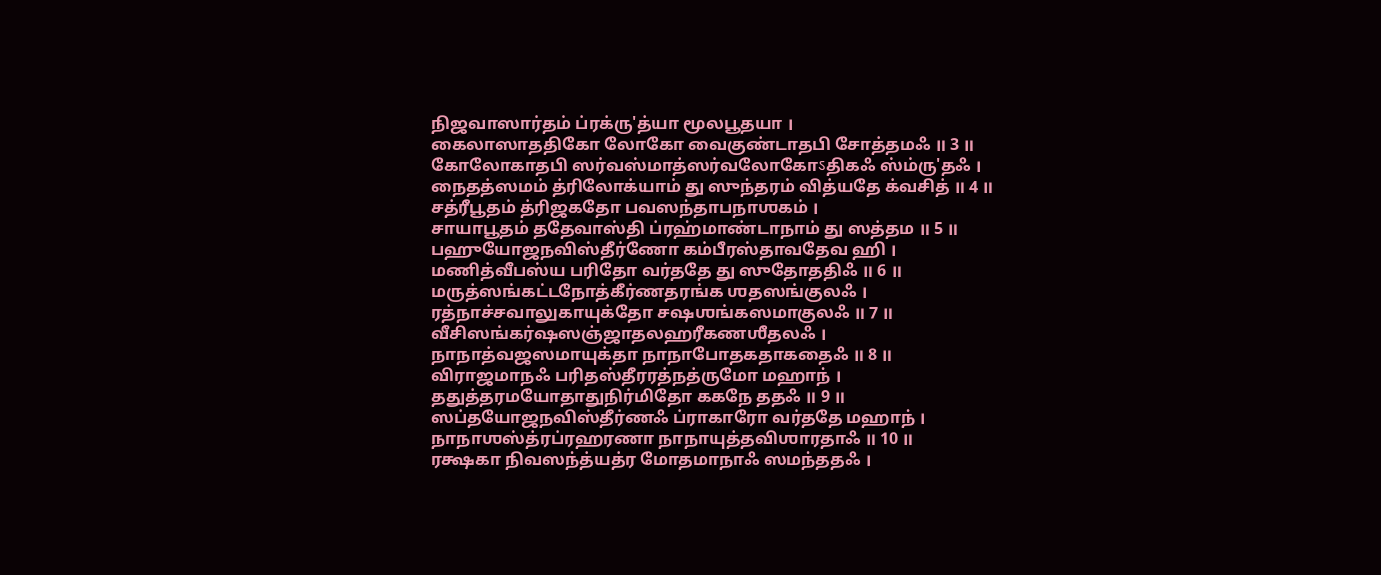நிஜவாஸார்தம் ப்ரக்ரு'த்யா மூலபூதயா ।
கைலாஸாததிகோ லோகோ வைகுண்டாதபி சோத்தமஃ ॥ 3 ॥
கோலோகாதபி ஸர்வஸ்மாத்ஸர்வலோகோऽதிகஃ ஸ்ம்ரு'தஃ ।
நைதத்ஸமம் த்ரிலோக்யாம் து ஸுந்தரம் வித்யதே க்வசித் ॥ 4 ॥
சத்ரீபூதம் த்ரிஜகதோ பவஸந்தாபநாஶகம் ।
சாயாபூதம் ததேவாஸ்தி ப்ரஹ்மாண்டாநாம் து ஸத்தம ॥ 5 ॥
பஹுயோஜநவிஸ்தீர்ணோ கம்பீரஸ்தாவதேவ ஹி ।
மணித்வீபஸ்ய பரிதோ வர்ததே து ஸுதோததிஃ ॥ 6 ॥
மருத்ஸங்கட்டநோத்கீர்ணதரங்க ஶதஸங்குலஃ ।
ரத்நாச்சவாலுகாயுக்தோ சஷஶங்கஸமாகுலஃ ॥ 7 ॥
வீசிஸங்கர்ஷஸஞ்ஜாதலஹரீகணஶீதலஃ ।
நாநாத்வஜஸமாயுக்தா நாநாபோதகதாகதைஃ ॥ 8 ॥
விராஜமாநஃ பரிதஸ்தீரரத்நத்ருமோ மஹாந் ।
ததுத்தரமயோதாதுநிர்மிதோ ககநே ததஃ ॥ 9 ॥
ஸப்தயோஜநவிஸ்தீர்ணஃ ப்ராகாரோ வர்ததே மஹாந் ।
நாநாஶஸ்த்ரப்ரஹரணா நாநாயுத்தவிஶாரதாஃ ॥ 10 ॥
ரக்ஷகா நிவஸந்த்யத்ர மோதமாநாஃ ஸமந்ததஃ ।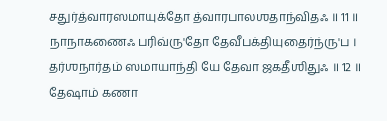சதுர்த்வாரஸமாயுக்தோ த்வாரபாலஶதாந்விதஃ ॥ 11 ॥
நாநாகணைஃ பரிவ்ரு'தோ தேவீபக்தியுதைர்ந்ரு'ப ।
தர்ஶநார்தம் ஸமாயாந்தி யே தேவா ஜகதீஶிதுஃ ॥ 12 ॥
தேஷாம் கணா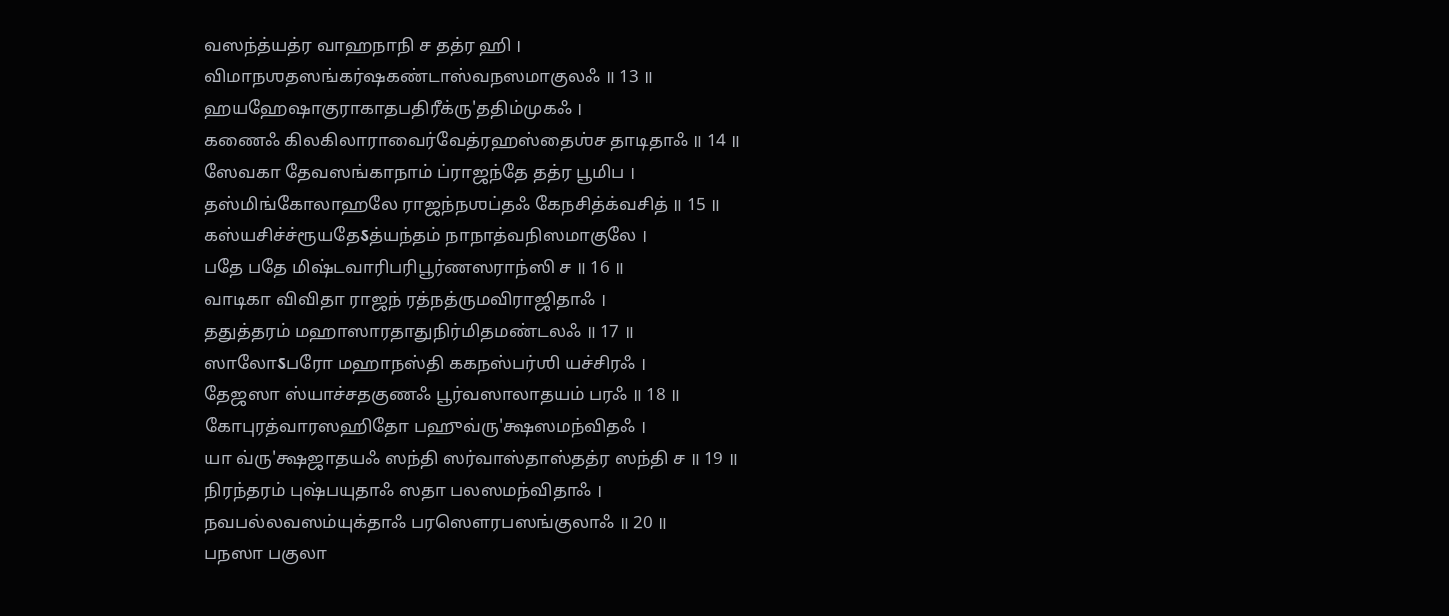வஸந்த்யத்ர வாஹநாநி ச தத்ர ஹி ।
விமாநஶதஸங்கர்ஷகண்டாஸ்வநஸமாகுலஃ ॥ 13 ॥
ஹயஹேஷாகுராகாதபதிரீக்ரு'ததிம்முகஃ ।
கணைஃ கிலகிலாராவைர்வேத்ரஹஸ்தைஶ்ச தாடிதாஃ ॥ 14 ॥
ஸேவகா தேவஸங்காநாம் ப்ராஜந்தே தத்ர பூமிப ।
தஸ்மிங்கோலாஹலே ராஜந்நஶப்தஃ கேநசித்க்வசித் ॥ 15 ॥
கஸ்யசிச்ச்ரூயதேऽத்யந்தம் நாநாத்வநிஸமாகுலே ।
பதே பதே மிஷ்டவாரிபரிபூர்ணஸராந்ஸி ச ॥ 16 ॥
வாடிகா விவிதா ராஜந் ரத்நத்ருமவிராஜிதாஃ ।
ததுத்தரம் மஹாஸாரதாதுநிர்மிதமண்டலஃ ॥ 17 ॥
ஸாலோऽபரோ மஹாநஸ்தி ககநஸ்பர்ஶி யச்சிரஃ ।
தேஜஸா ஸ்யாச்சதகுணஃ பூர்வஸாலாதயம் பரஃ ॥ 18 ॥
கோபுரத்வாரஸஹிதோ பஹுவ்ரு'க்ஷஸமந்விதஃ ।
யா வ்ரு'க்ஷஜாதயஃ ஸந்தி ஸர்வாஸ்தாஸ்தத்ர ஸந்தி ச ॥ 19 ॥
நிரந்தரம் புஷ்பயுதாஃ ஸதா பலஸமந்விதாஃ ।
நவபல்லவஸம்யுக்தாஃ பரஸௌரபஸங்குலாஃ ॥ 20 ॥
பநஸா பகுலா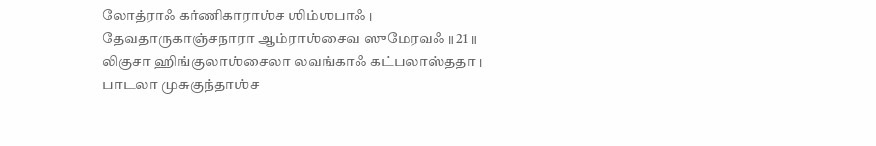லோத்ராஃ கர்ணிகாராஶ்ச ஶிம்ஶபாஃ ।
தேவதாருகாஞ்சநாரா ஆம்ராஶ்சைவ ஸுமேரவஃ ॥ 21 ॥
லிகுசா ஹிங்குலாஶ்சைலா லவங்காஃ கட்பலாஸ்ததா ।
பாடலா முசுகுந்தாஶ்ச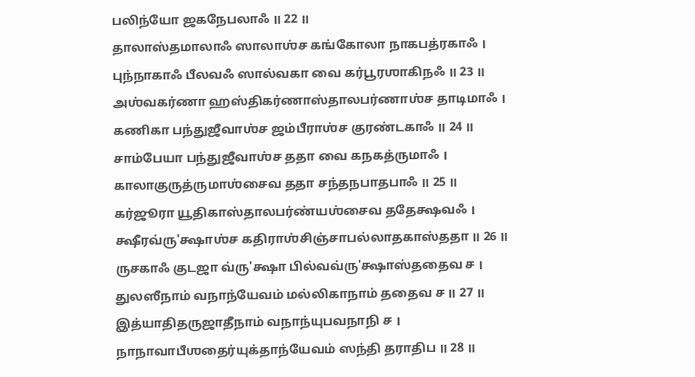பலிந்யோ ஜகநேபலாஃ ॥ 22 ॥
தாலாஸ்தமாலாஃ ஸாலாஶ்ச கங்கோலா நாகபத்ரகாஃ ।
புந்நாகாஃ பீலவஃ ஸால்வகா வை கர்பூரஶாகிநஃ ॥ 23 ॥
அஶ்வகர்ணா ஹஸ்திகர்ணாஸ்தாலபர்ணாஶ்ச தாடிமாஃ ।
கணிகா பந்துஜீவாஶ்ச ஜம்பீராஶ்ச குரண்டகாஃ ॥ 24 ॥
சாம்பேயா பந்துஜீவாஶ்ச ததா வை கநகத்ருமாஃ ।
காலாகுருத்ருமாஶ்சைவ ததா சந்தநபாதபாஃ ॥ 25 ॥
கர்ஜூரா யூதிகாஸ்தாலபர்ண்யஶ்சைவ ததேக்ஷவஃ ।
க்ஷீரவ்ரு'க்ஷாஶ்ச கதிராஶ்சிஞ்சாபல்லாதகாஸ்ததா ॥ 26 ॥
ருசகாஃ குடஜா வ்ரு'க்ஷா பில்வவ்ரு'க்ஷாஸ்ததைவ ச ।
துலஸீநாம் வநாந்யேவம் மல்லிகாநாம் ததைவ ச ॥ 27 ॥
இத்யாதிதருஜாதீநாம் வநாந்யுபவநாநி ச ।
நாநாவாபீஶதைர்யுக்தாந்யேவம் ஸந்தி தராதிப ॥ 28 ॥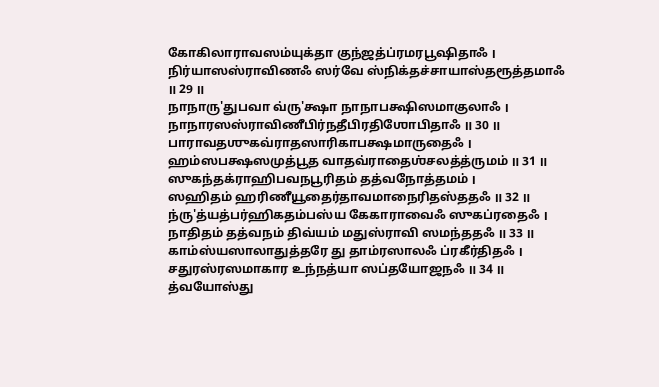கோகிலாராவஸம்யுக்தா குந்ஜத்ப்ரமரபூஷிதாஃ ।
நிர்யாஸஸ்ராவிணஃ ஸர்வே ஸ்நிக்தச்சாயாஸ்தரூத்தமாஃ ॥ 29 ॥
நாநாரு'துபவா வ்ரு'க்ஷா நாநாபக்ஷிஸமாகுலாஃ ।
நாநாரஸஸ்ராவிணீபிர்நதீபிரதிஶோபிதாஃ ॥ 30 ॥
பாராவதஶுகவ்ராதஸாரிகாபக்ஷமாருதைஃ ।
ஹம்ஸபக்ஷஸமுத்பூத வாதவ்ராதைஶ்சலத்த்ருமம் ॥ 31 ॥
ஸுகந்தக்ராஹிபவநபூரிதம் தத்வநோத்தமம் ।
ஸஹிதம் ஹரிணீயூதைர்தாவமாநைரிதஸ்ததஃ ॥ 32 ॥
ந்ரு'த்யத்பர்ஹிகதம்பஸ்ய கேகாராவைஃ ஸுகப்ரதைஃ ।
நாதிதம் தத்வநம் திவ்யம் மதுஸ்ராவி ஸமந்ததஃ ॥ 33 ॥
காம்ஸ்யஸாலாதுத்தரே து தாம்ரஸாலஃ ப்ரகீர்திதஃ ।
சதுரஸ்ரஸமாகார உந்நத்யா ஸப்தயோஜநஃ ॥ 34 ॥
த்வயோஸ்து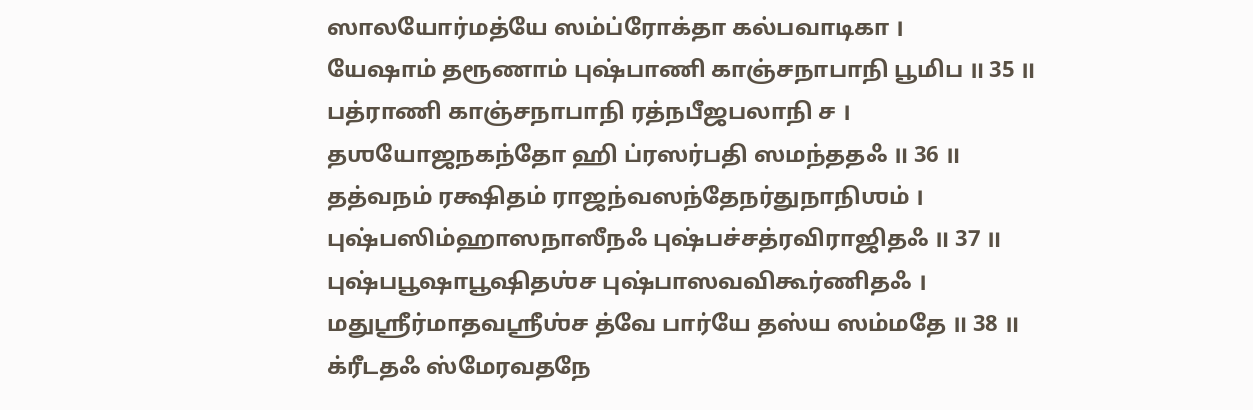ஸாலயோர்மத்யே ஸம்ப்ரோக்தா கல்பவாடிகா ।
யேஷாம் தரூணாம் புஷ்பாணி காஞ்சநாபாநி பூமிப ॥ 35 ॥
பத்ராணி காஞ்சநாபாநி ரத்நபீஜபலாநி ச ।
தஶயோஜநகந்தோ ஹி ப்ரஸர்பதி ஸமந்ததஃ ॥ 36 ॥
தத்வநம் ரக்ஷிதம் ராஜந்வஸந்தேநர்துநாநிஶம் ।
புஷ்பஸிம்ஹாஸநாஸீநஃ புஷ்பச்சத்ரவிராஜிதஃ ॥ 37 ॥
புஷ்பபூஷாபூஷிதஶ்ச புஷ்பாஸவவிகூர்ணிதஃ ।
மதுஶ்ரீர்மாதவஶ்ரீஶ்ச த்வே பார்யே தஸ்ய ஸம்மதே ॥ 38 ॥
க்ரீடதஃ ஸ்மேரவதநே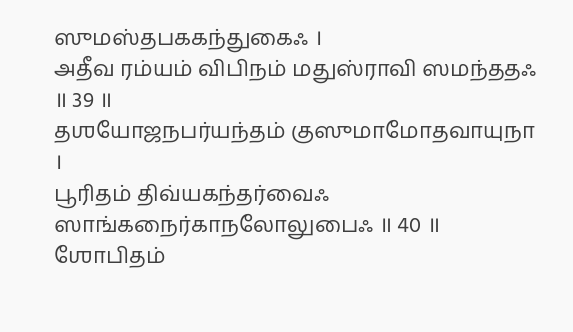ஸுமஸ்தபககந்துகைஃ ।
அதீவ ரம்யம் விபிநம் மதுஸ்ராவி ஸமந்ததஃ ॥ 39 ॥
தஶயோஜநபர்யந்தம் குஸுமாமோதவாயுநா ।
பூரிதம் திவ்யகந்தர்வைஃ ஸாங்கநைர்காநலோலுபைஃ ॥ 40 ॥
ஶோபிதம்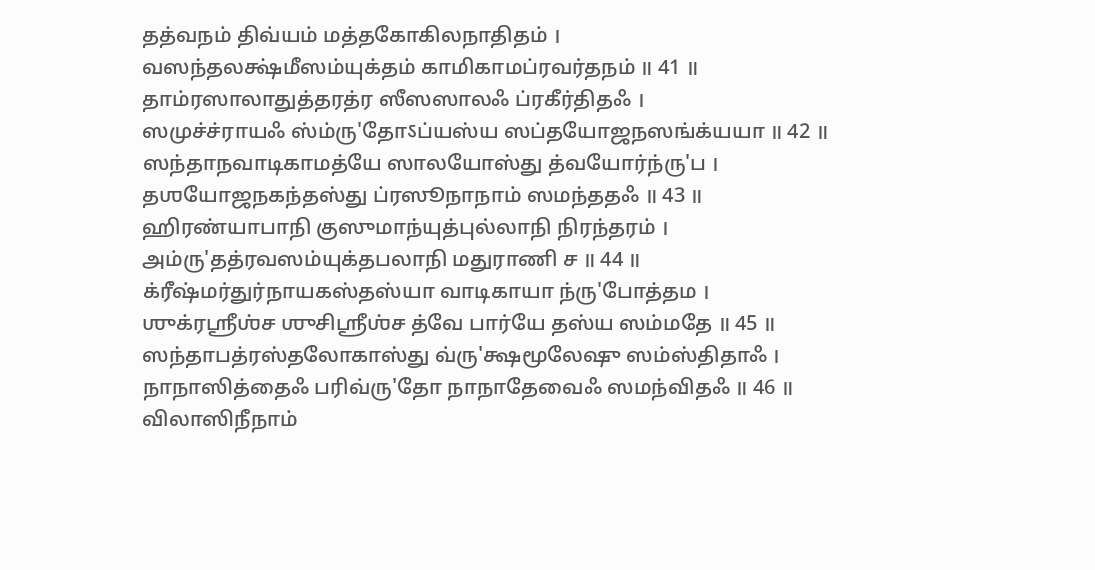தத்வநம் திவ்யம் மத்தகோகிலநாதிதம் ।
வஸந்தலக்ஷ்மீஸம்யுக்தம் காமிகாமப்ரவர்தநம் ॥ 41 ॥
தாம்ரஸாலாதுத்தரத்ர ஸீஸஸாலஃ ப்ரகீர்திதஃ ।
ஸமுச்ச்ராயஃ ஸ்ம்ரு'தோऽப்யஸ்ய ஸப்தயோஜநஸங்க்யயா ॥ 42 ॥
ஸந்தாநவாடிகாமத்யே ஸாலயோஸ்து த்வயோர்ந்ரு'ப ।
தஶயோஜநகந்தஸ்து ப்ரஸூநாநாம் ஸமந்ததஃ ॥ 43 ॥
ஹிரண்யாபாநி குஸுமாந்யுத்புல்லாநி நிரந்தரம் ।
அம்ரு'தத்ரவஸம்யுக்தபலாநி மதுராணி ச ॥ 44 ॥
க்ரீஷ்மர்துர்நாயகஸ்தஸ்யா வாடிகாயா ந்ரு'போத்தம ।
ஶுக்ரஶ்ரீஶ்ச ஶுசிஶ்ரீஶ்ச த்வே பார்யே தஸ்ய ஸம்மதே ॥ 45 ॥
ஸந்தாபத்ரஸ்தலோகாஸ்து வ்ரு'க்ஷமூலேஷு ஸம்ஸ்திதாஃ ।
நாநாஸித்தைஃ பரிவ்ரு'தோ நாநாதேவைஃ ஸமந்விதஃ ॥ 46 ॥
விலாஸிநீநாம்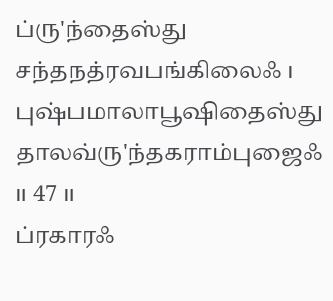ப்ரு'ந்தைஸ்து சந்தநத்ரவபங்கிலைஃ ।
புஷ்பமாலாபூஷிதைஸ்து தாலவ்ரு'ந்தகராம்புஜைஃ ॥ 47 ॥
ப்ரகாரஃ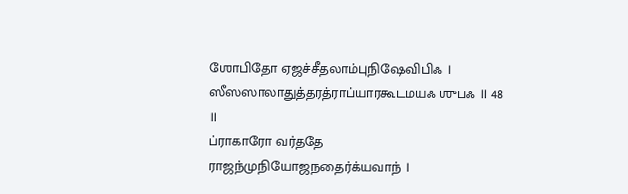ஶோபிதோ ஏஜச்சீதலாம்புநிஷேவிபிஃ ।
ஸீஸஸாலாதுத்தரத்ராப்யாரகூடமயஃ ஶுபஃ ॥ 48 ॥
ப்ராகாரோ வர்ததே ராஜந்முநியோஜநதைர்க்யவாந் ।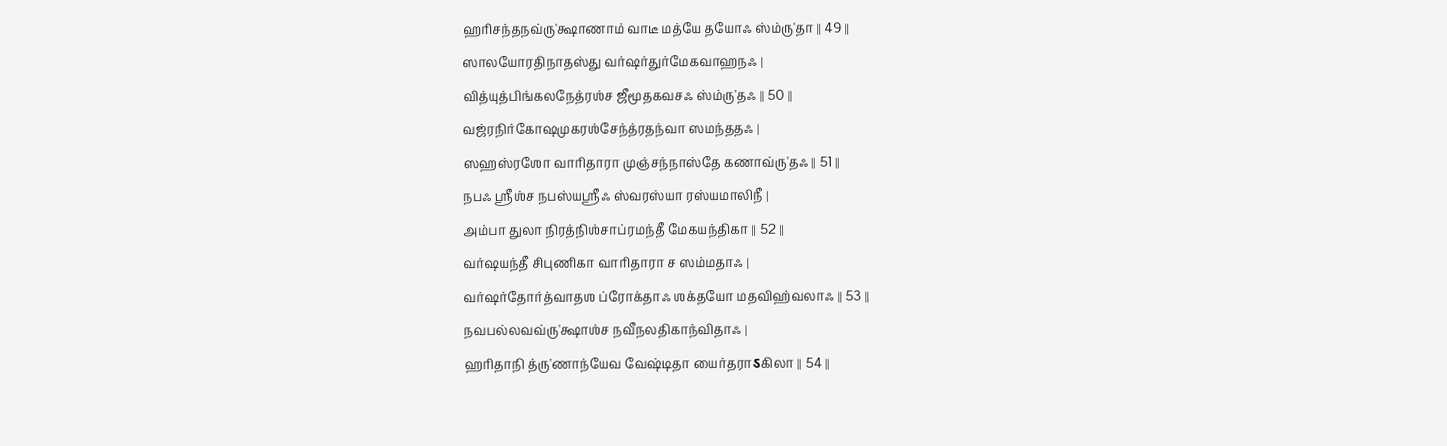ஹரிசந்தநவ்ரு'க்ஷாணாம் வாடீ மத்யே தயோஃ ஸ்ம்ரு'தா ॥ 49 ॥
ஸாலயோரதிநாதஸ்து வர்ஷர்துர்மேகவாஹநஃ ।
வித்யுத்பிங்கலநேத்ரஶ்ச ஜீமூதகவசஃ ஸ்ம்ரு'தஃ ॥ 50 ॥
வஜ்ரநிர்கோஷமுகரஶ்சேந்த்ரதந்வா ஸமந்ததஃ ।
ஸஹஸ்ரஶோ வாரிதாரா முஞ்சந்நாஸ்தே கணாவ்ரு'தஃ ॥ 51 ॥
நபஃ ஶ்ரீஶ்ச நபஸ்யஶ்ரீஃ ஸ்வரஸ்யா ரஸ்யமாலிநீ ।
அம்பா துலா நிரத்நிஶ்சாப்ரமந்தீ மேகயந்திகா ॥ 52 ॥
வர்ஷயந்தீ சிபுணிகா வாரிதாரா ச ஸம்மதாஃ ।
வர்ஷர்தோர்த்வாதஶ ப்ரோக்தாஃ ஶக்தயோ மதவிஹ்வலாஃ ॥ 53 ॥
நவபல்லவவ்ரு'க்ஷாஶ்ச நவீநலதிகாந்விதாஃ ।
ஹரிதாநி த்ரு'ணாந்யேவ வேஷ்டிதா யைர்தராऽகிலா ॥ 54 ॥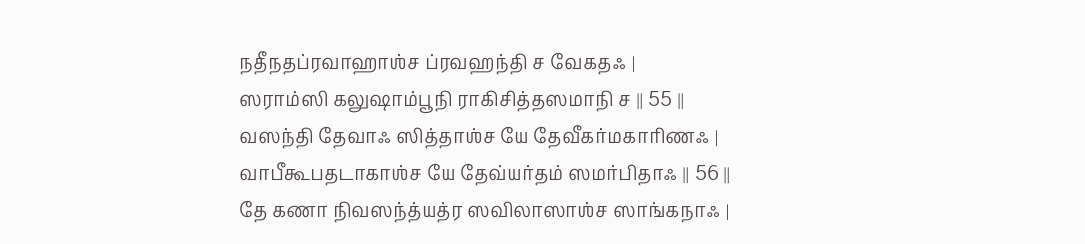நதீநதப்ரவாஹாஶ்ச ப்ரவஹந்தி ச வேகதஃ ।
ஸராம்ஸி கலுஷாம்பூநி ராகிசித்தஸமாநி ச ॥ 55 ॥
வஸந்தி தேவாஃ ஸித்தாஶ்ச யே தேவீகர்மகாரிணஃ ।
வாபீகூபதடாகாஶ்ச யே தேவ்யர்தம் ஸமர்பிதாஃ ॥ 56 ॥
தே கணா நிவஸந்த்யத்ர ஸவிலாஸாஶ்ச ஸாங்கநாஃ ।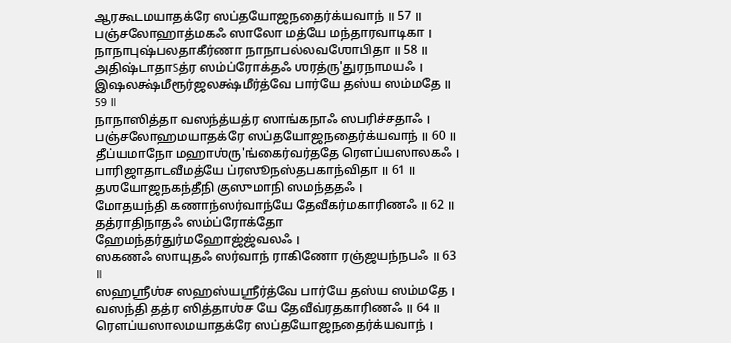ஆரகூடமயாதக்ரே ஸப்தயோஜநதைர்க்யவாந் ॥ 57 ॥
பஞ்சலோஹாத்மகஃ ஸாலோ மத்யே மந்தாரவாடிகா ।
நாநாபுஷ்பலதாகீர்ணா நாநாபல்லவஶோபிதா ॥ 58 ॥
அதிஷ்டாதாऽத்ர ஸம்ப்ரோக்தஃ ஶரத்ரு'துரநாமயஃ ।
இஷலக்ஷ்மீரூர்ஜலக்ஷ்மீர்த்வே பார்யே தஸ்ய ஸம்மதே ॥ 59 ॥
நாநாஸித்தா வஸந்த்யத்ர ஸாங்கநாஃ ஸபரிச்சதாஃ ।
பஞ்சலோஹமயாதக்ரே ஸப்தயோஜநதைர்க்யவாந் ॥ 60 ॥
தீப்யமாநோ மஹாஶ்ரு'ங்கைர்வர்ததே ரௌப்யஸாலகஃ ।
பாரிஜாதாடவீமத்யே ப்ரஸூநஸ்தபகாந்விதா ॥ 61 ॥
தஶயோஜநகந்தீநி குஸுமாநி ஸமந்ததஃ ।
மோதயந்தி கணாந்ஸர்வாந்யே தேவீகர்மகாரிணஃ ॥ 62 ॥
தத்ராதிநாதஃ ஸம்ப்ரோக்தோ ஹேமந்தர்துர்மஹோஜ்ஜ்வலஃ ।
ஸகணஃ ஸாயுதஃ ஸர்வாந் ராகிணோ ரஞ்ஜயந்நபஃ ॥ 63 ॥
ஸஹஶ்ரீஶ்ச ஸஹஸ்யஶ்ரீர்த்வே பார்யே தஸ்ய ஸம்மதே ।
வஸந்தி தத்ர ஸித்தாஶ்ச யே தேவீவ்ரதகாரிணஃ ॥ 64 ॥
ரௌப்யஸாலமயாதக்ரே ஸப்தயோஜநதைர்க்யவாந் ।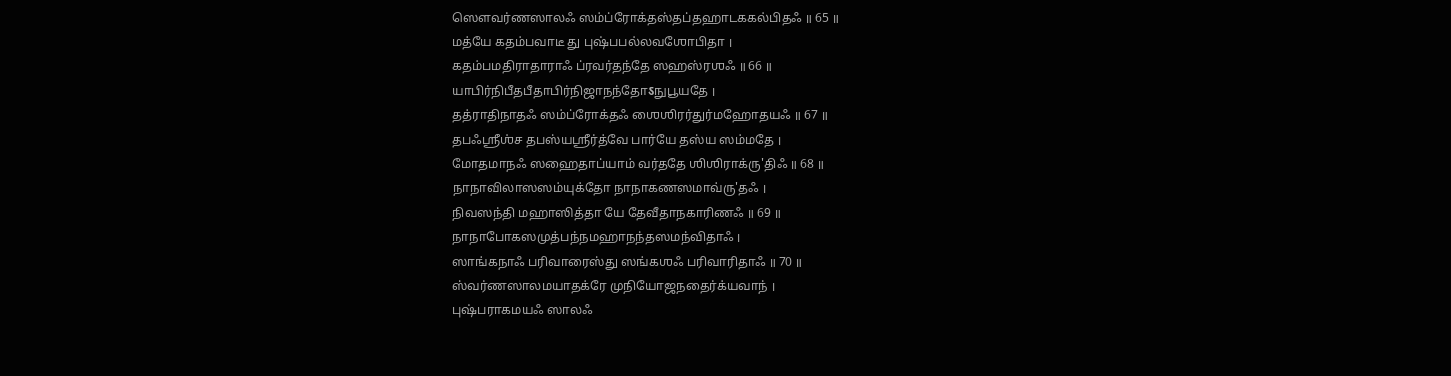ஸௌவர்ணஸாலஃ ஸம்ப்ரோக்தஸ்தப்தஹாடககல்பிதஃ ॥ 65 ॥
மத்யே கதம்பவாடீ து புஷ்பபல்லவஶோபிதா ।
கதம்பமதிராதாராஃ ப்ரவர்தந்தே ஸஹஸ்ரஶஃ ॥ 66 ॥
யாபிர்நிபீதபீதாபிர்நிஜாநந்தோऽநுபூயதே ।
தத்ராதிநாதஃ ஸம்ப்ரோக்தஃ ஶைஶிரர்துர்மஹோதயஃ ॥ 67 ॥
தபஃஶ்ரீஶ்ச தபஸ்யஶ்ரீர்த்வே பார்யே தஸ்ய ஸம்மதே ।
மோதமாநஃ ஸஹைதாப்யாம் வர்ததே ஶிஶிராக்ரு'திஃ ॥ 68 ॥
நாநாவிலாஸஸம்யுக்தோ நாநாகணஸமாவ்ரு'தஃ ।
நிவஸந்தி மஹாஸித்தா யே தேவீதாநகாரிணஃ ॥ 69 ॥
நாநாபோகஸமுத்பந்நமஹாநந்தஸமந்விதாஃ ।
ஸாங்கநாஃ பரிவாரைஸ்து ஸங்கஶஃ பரிவாரிதாஃ ॥ 70 ॥
ஸ்வர்ணஸாலமயாதக்ரே முநியோஜநதைர்க்யவாந் ।
புஷ்பராகமயஃ ஸாலஃ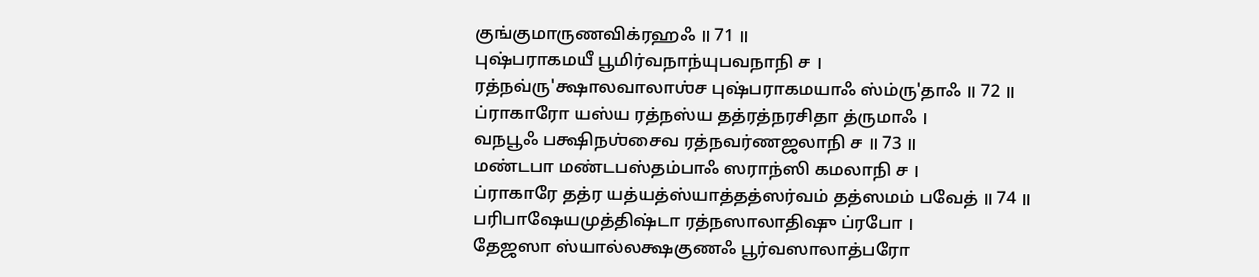குங்குமாருணவிக்ரஹஃ ॥ 71 ॥
புஷ்பராகமயீ பூமிர்வநாந்யுபவநாநி ச ।
ரத்நவ்ரு'க்ஷாலவாலாஶ்ச புஷ்பராகமயாஃ ஸ்ம்ரு'தாஃ ॥ 72 ॥
ப்ராகாரோ யஸ்ய ரத்நஸ்ய தத்ரத்நரசிதா த்ருமாஃ ।
வநபூஃ பக்ஷிநஶ்சைவ ரத்நவர்ணஜலாநி ச ॥ 73 ॥
மண்டபா மண்டபஸ்தம்பாஃ ஸராந்ஸி கமலாநி ச ।
ப்ராகாரே தத்ர யத்யத்ஸ்யாத்தத்ஸர்வம் தத்ஸமம் பவேத் ॥ 74 ॥
பரிபாஷேயமுத்திஷ்டா ரத்நஸாலாதிஷு ப்ரபோ ।
தேஜஸா ஸ்யால்லக்ஷகுணஃ பூர்வஸாலாத்பரோ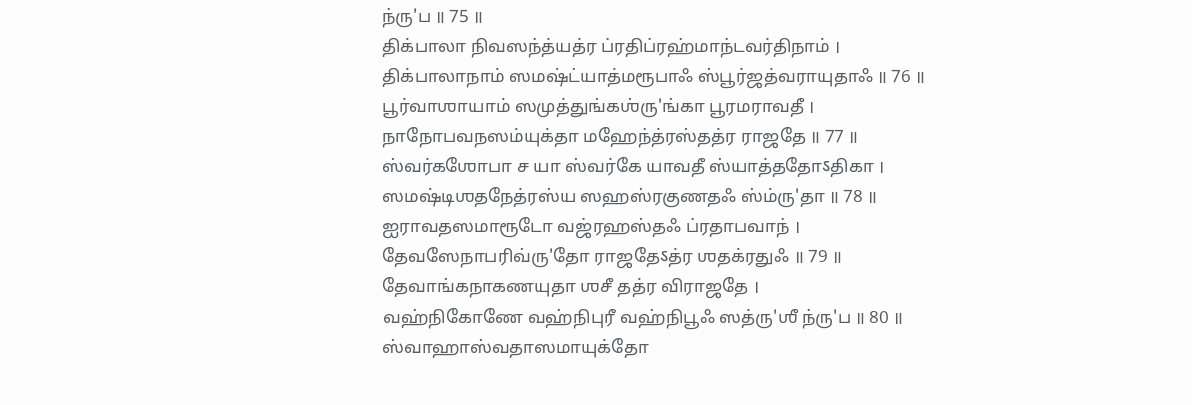ந்ரு'ப ॥ 75 ॥
திக்பாலா நிவஸந்த்யத்ர ப்ரதிப்ரஹ்மாந்டவர்திநாம் ।
திக்பாலாநாம் ஸமஷ்ட்யாத்மரூபாஃ ஸ்பூர்ஜத்வராயுதாஃ ॥ 76 ॥
பூர்வாஶாயாம் ஸமுத்துங்கஶ்ரு'ங்கா பூரமராவதீ ।
நாநோபவநஸம்யுக்தா மஹேந்த்ரஸ்தத்ர ராஜதே ॥ 77 ॥
ஸ்வர்கஶோபா ச யா ஸ்வர்கே யாவதீ ஸ்யாத்ததோऽதிகா ।
ஸமஷ்டிஶதநேத்ரஸ்ய ஸஹஸ்ரகுணதஃ ஸ்ம்ரு'தா ॥ 78 ॥
ஐராவதஸமாரூடோ வஜ்ரஹஸ்தஃ ப்ரதாபவாந் ।
தேவஸேநாபரிவ்ரு'தோ ராஜதேऽத்ர ஶதக்ரதுஃ ॥ 79 ॥
தேவாங்கநாகணயுதா ஶசீ தத்ர விராஜதே ।
வஹ்நிகோணே வஹ்நிபுரீ வஹ்நிபூஃ ஸத்ரு'ஶீ ந்ரு'ப ॥ 80 ॥
ஸ்வாஹாஸ்வதாஸமாயுக்தோ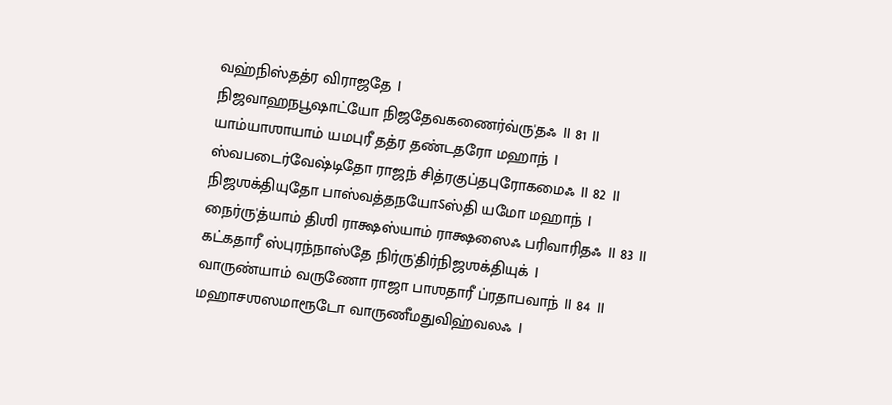வஹ்நிஸ்தத்ர விராஜதே ।
நிஜவாஹநபூஷாட்யோ நிஜதேவகணைர்வ்ரு'தஃ ॥ 81 ॥
யாம்யாஶாயாம் யமபுரீ தத்ர தண்டதரோ மஹாந் ।
ஸ்வபடைர்வேஷ்டிதோ ராஜந் சித்ரகுப்தபுரோகமைஃ ॥ 82 ॥
நிஜஶக்தியுதோ பாஸ்வத்தநயோऽஸ்தி யமோ மஹாந் ।
நைர்ரு'த்யாம் திஶி ராக்ஷஸ்யாம் ராக்ஷஸைஃ பரிவாரிதஃ ॥ 83 ॥
கட்கதாரீ ஸ்புரந்நாஸ்தே நிர்ரு'திர்நிஜஶக்தியுக் ।
வாருண்யாம் வருணோ ராஜா பாஶதாரீ ப்ரதாபவாந் ॥ 84 ॥
மஹாசஶஸமாரூடோ வாருணீமதுவிஹ்வலஃ ।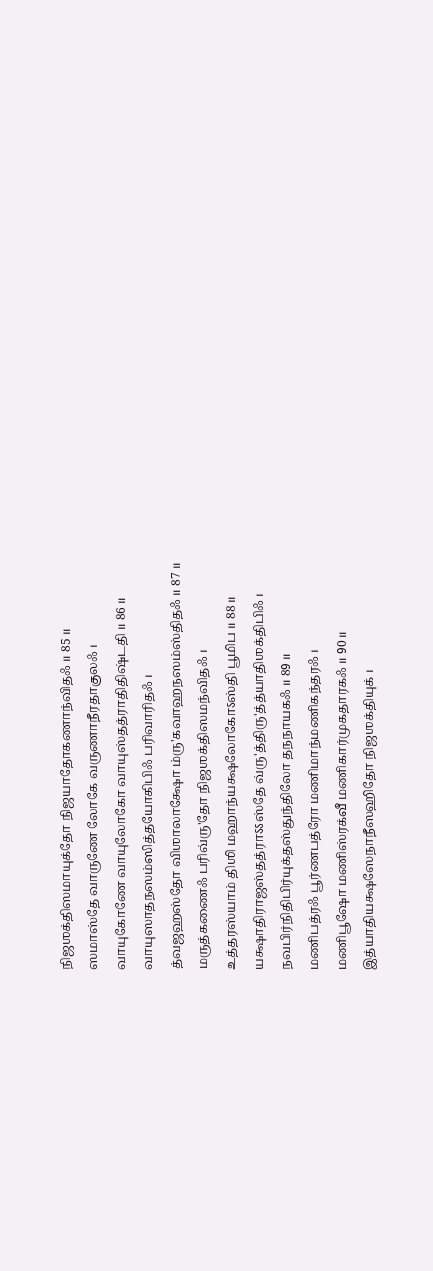நிஜஶக்திஸமாயுக்தோ நிஜயாதோகணாந்விதஃ ॥ 85 ॥
ஸமாஸ்தே வாருணே லோகே வருணாநீரதாகுலஃ ।
வாயுகோணே வாயுலோகோ வாயுஸ்தத்ராதிதிஷ்டதி ॥ 86 ॥
வாயுஸாதநஸம்ஸித்தயோகிபிஃ பரிவாரிதஃ ।
த்வஜஹஸ்தோ விஶாலாக்ஷோ ம்ரு'கவாஹநஸம்ஸ்திதஃ ॥ 87 ॥
மருத்கணைஃ பரிவ்ரு'தோ நிஜஶக்திஸமந்விதஃ ।
உத்தரஸ்யாம் திஶி மஹாந்யக்ஷலோகோऽஸ்தி பூமிப ॥ 88 ॥
யக்ஷாதிராஜஸ்தத்ராऽऽஸ்தே வ்ரு'த்திரு'த்த்யாதிஶக்திபிஃ ।
நவபிர்நிதிபிர்யுக்தஸ்துந்திலோ தநநாயகஃ ॥ 89 ॥
மணிபத்ரஃ பூர்ணபத்ரோ மணிமாந்மணிகந்தரஃ ।
மணிபூஷோ மணிஸ்ரக்வீ மணிகார்முகதாரகஃ ॥ 90 ॥
இத்யாதியக்ஷஸேநாநீஸஹிதோ நிஜஶக்தியுக் ।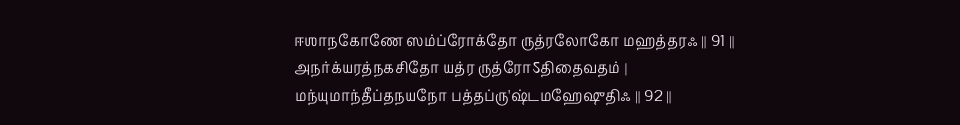ஈஶாநகோணே ஸம்ப்ரோக்தோ ருத்ரலோகோ மஹத்தரஃ ॥ 91 ॥
அநர்க்யரத்நகசிதோ யத்ர ருத்ரோऽதிதைவதம் ।
மந்யுமாந்தீப்தநயநோ பத்தப்ரு'ஷ்டமஹேஷுதிஃ ॥ 92 ॥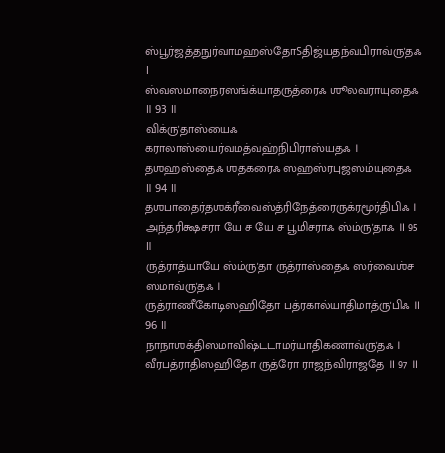ஸ்பூர்ஜத்தநுர்வாமஹஸ்தோऽதிஜ்யதந்வபிராவ்ரு'தஃ ।
ஸ்வஸமாநைரஸங்க்யாதருத்ரைஃ ஶூலவராயுதைஃ ॥ 93 ॥
விக்ரு'தாஸ்யைஃ கராலாஸ்யைர்வமத்வஹ்நிபிராஸ்யதஃ ।
தஶஹஸ்தைஃ ஶதகரைஃ ஸஹஸ்ரபுஜஸம்யுதைஃ ॥ 94 ॥
தஶபாதைர்தஶக்ரீவைஸ்த்ரிநேத்ரைருக்ரமூர்திபிஃ ।
அந்தரிக்ஷசரா யே ச யே ச பூமிசராஃ ஸ்ம்ரு'தாஃ ॥ 95 ॥
ருத்ராத்யாயே ஸ்ம்ரு'தா ருத்ராஸ்தைஃ ஸர்வைஶ்ச ஸமாவ்ரு'தஃ ।
ருத்ராணீகோடிஸஹிதோ பத்ரகால்யாதிமாத்ரு'பிஃ ॥ 96 ॥
நாநாஶக்திஸமாவிஷ்டடாமர்யாதிகணாவ்ரு'தஃ ।
வீரபத்ராதிஸஹிதோ ருத்ரோ ராஜந்விராஜதே ॥ 97 ॥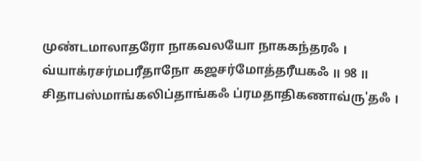முண்டமாலாதரோ நாகவலயோ நாககந்தரஃ ।
வ்யாக்ரசர்மபரீதாநோ கஜசர்மோத்தரீயகஃ ॥ 98 ॥
சிதாபஸ்மாங்கலிப்தாங்கஃ ப்ரமதாதிகணாவ்ரு'தஃ ।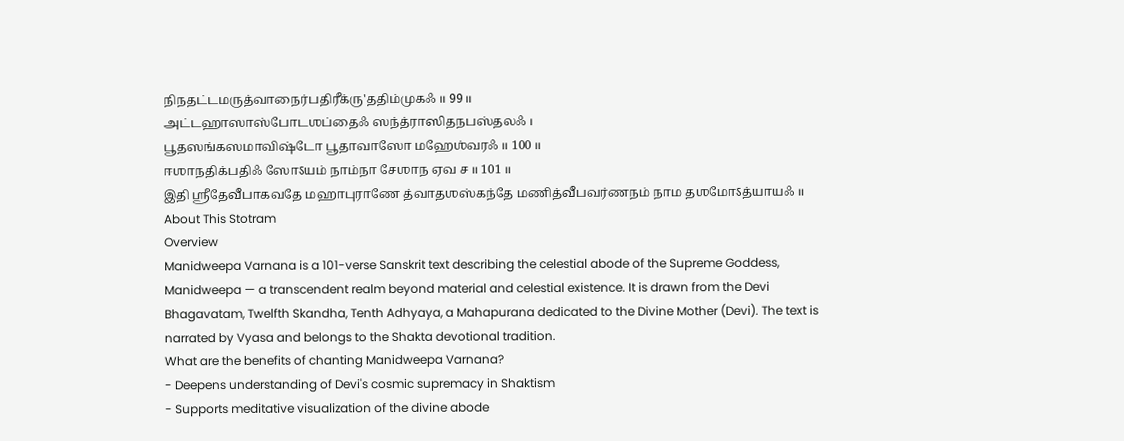நிநதட்டமருத்வாநைர்பதிரீக்ரு'ததிம்முகஃ ॥ 99 ॥
அட்டஹாஸாஸ்போடஶப்தைஃ ஸந்த்ராஸிதநபஸ்தலஃ ।
பூதஸங்கஸமாவிஷ்டோ பூதாவாஸோ மஹேஶ்வரஃ ॥ 100 ॥
ஈஶாநதிக்பதிஃ ஸோऽயம் நாம்நா சேஶாந ஏவ ச ॥ 101 ॥
இதி ஶ்ரீதேவீபாகவதே மஹாபுராணே த்வாதஶஸ்கந்தே மணித்வீபவர்ணநம் நாம தஶமோऽத்யாயஃ ॥
About This Stotram
Overview
Manidweepa Varnana is a 101-verse Sanskrit text describing the celestial abode of the Supreme Goddess, Manidweepa — a transcendent realm beyond material and celestial existence. It is drawn from the Devi Bhagavatam, Twelfth Skandha, Tenth Adhyaya, a Mahapurana dedicated to the Divine Mother (Devi). The text is narrated by Vyasa and belongs to the Shakta devotional tradition.
What are the benefits of chanting Manidweepa Varnana?
- Deepens understanding of Devi's cosmic supremacy in Shaktism
- Supports meditative visualization of the divine abode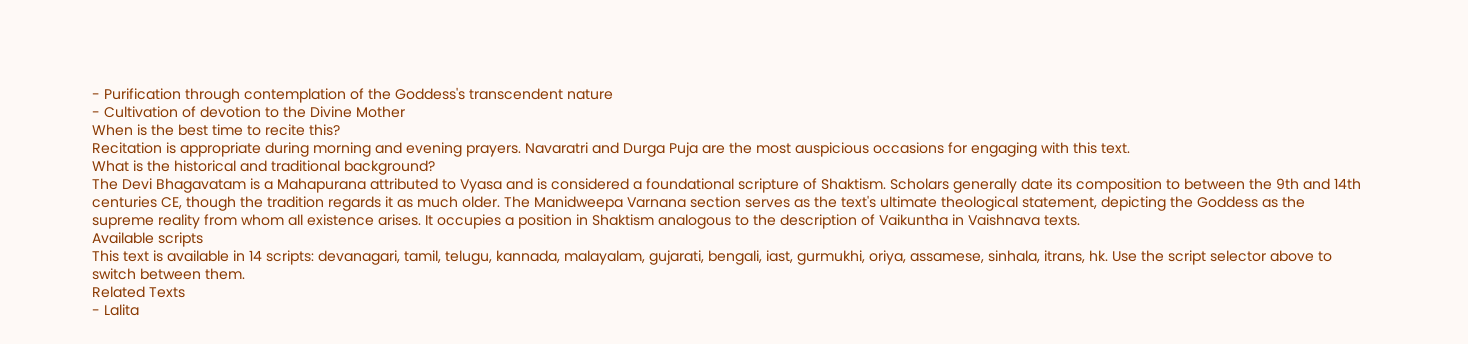- Purification through contemplation of the Goddess's transcendent nature
- Cultivation of devotion to the Divine Mother
When is the best time to recite this?
Recitation is appropriate during morning and evening prayers. Navaratri and Durga Puja are the most auspicious occasions for engaging with this text.
What is the historical and traditional background?
The Devi Bhagavatam is a Mahapurana attributed to Vyasa and is considered a foundational scripture of Shaktism. Scholars generally date its composition to between the 9th and 14th centuries CE, though the tradition regards it as much older. The Manidweepa Varnana section serves as the text's ultimate theological statement, depicting the Goddess as the supreme reality from whom all existence arises. It occupies a position in Shaktism analogous to the description of Vaikuntha in Vaishnava texts.
Available scripts
This text is available in 14 scripts: devanagari, tamil, telugu, kannada, malayalam, gujarati, bengali, iast, gurmukhi, oriya, assamese, sinhala, itrans, hk. Use the script selector above to switch between them.
Related Texts
- Lalita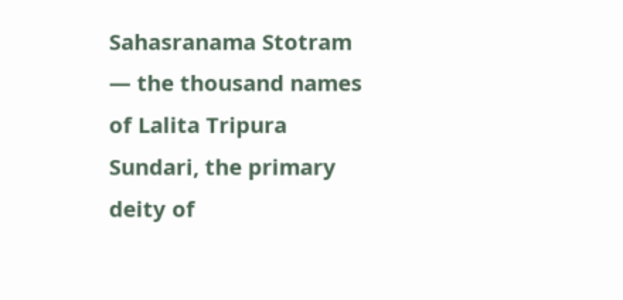Sahasranama Stotram — the thousand names of Lalita Tripura Sundari, the primary deity of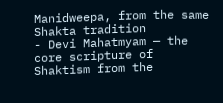Manidweepa, from the same Shakta tradition
- Devi Mahatmyam — the core scripture of Shaktism from the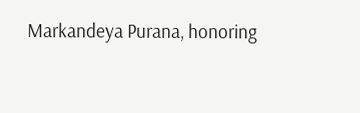Markandeya Purana, honoring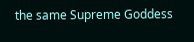the same Supreme Goddess